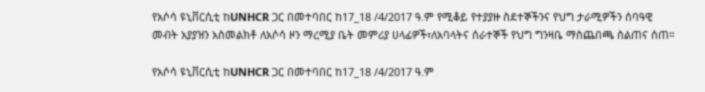የአሶሳ ዩኒቨርሲቲ ከUNHCR ጋር በመተባበር ከ17_18 /4/2017 ዓ.ም የሚቆይ የተያያዙ ስደተኞችንና የህግ ታራሚዎችን ሰባዓዊ መብት አያያዝን አስመልክቶ ለአሶሳ ዞን ማረሚያ ቤት መምሪያ ሀላፊዎች፣ለአባላትና ሰራተኞች የህግ ግንዛቤ ማስጨበጫ ስልጠና ሰጠ።

የአሶሳ ዩኒቨርሲቲ ከUNHCR ጋር በመተባበር ከ17_18 /4/2017 ዓ.ም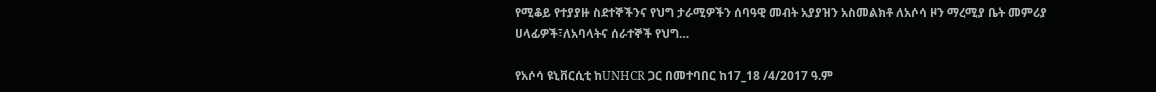የሚቆይ የተያያዙ ስደተኞችንና የህግ ታራሚዎችን ሰባዓዊ መብት አያያዝን አስመልክቶ ለአሶሳ ዞን ማረሚያ ቤት መምሪያ ሀላፊዎች፣ለአባላትና ሰራተኞች የህግ…

የአሶሳ ዩኒቨርሲቲ ከUNHCR ጋር በመተባበር ከ17_18 /4/2017 ዓ.ም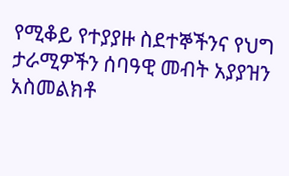የሚቆይ የተያያዙ ስደተኞችንና የህግ ታራሚዎችን ሰባዓዊ መብት አያያዝን አስመልክቶ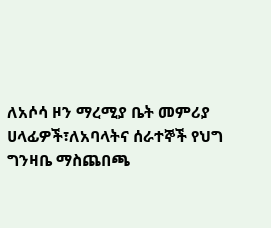ለአሶሳ ዞን ማረሚያ ቤት መምሪያ ሀላፊዎች፣ለአባላትና ሰራተኞች የህግ ግንዛቤ ማስጨበጫ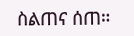ስልጠና ሰጠ።